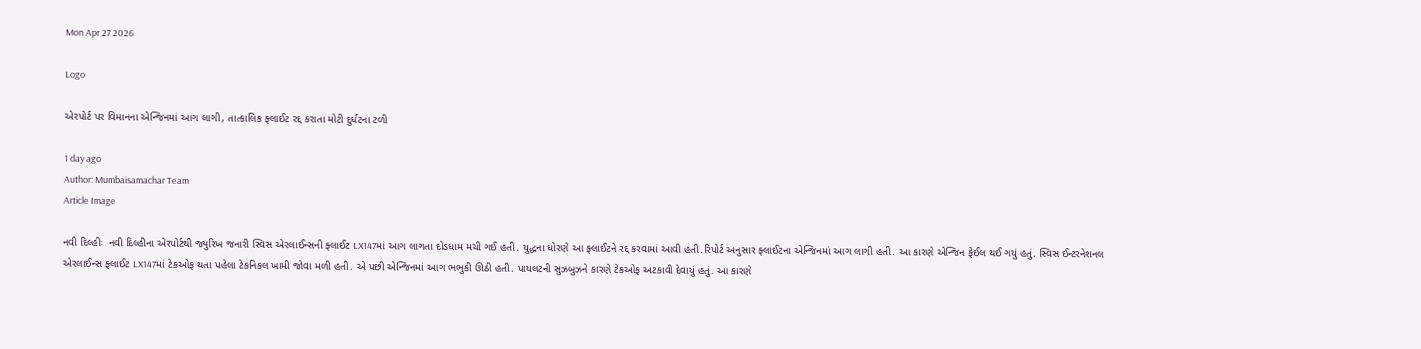Mon Apr 27 2026

Logo

એરપોર્ટ પર વિમાનના એન્જિનમાં આગ લાગી, તાત્કાલિક ફ્લાઈટ રદ્દ કરાતા મોટી દુર્ઘટના ટળી

1 day ago
Author: Mumbaisamachar Team
Article Image

નવી દિલ્હીઃ  નવી દિલ્હીના એરપોર્ટથી જ્યુરિખ જનારી સ્વિસ એરલાઈન્સની ફ્લાઈટ LX147માં આગ લાગતા દોડધામ મચી ગઈ હતી. યુદ્ધના ધોરણે આ ફ્લાઈટને રદ્દ કરવામાં આવી હતી.રિપોર્ટ અનુસાર ફ્લાઈટના એન્જિનમાં આગ લાગી હતી. આ કારણે એન્જિન ફેઈલ થઈ ગયું હતું. સ્વિસ ઈન્ટરનેશનલ એરલાઈન્સ ફ્લાઈટ LX147માં ટેકઓફ થતા પહેલા ટેકનિકલ ખામી જોવા મળી હતી. એ પછી એન્જિનમાં આગ ભભુકી ઊઠી હતી. પાયલટની સુઝબુઝને કારણે ટેકઓફ અટકાવી દેવાયું હતું. આ કારણે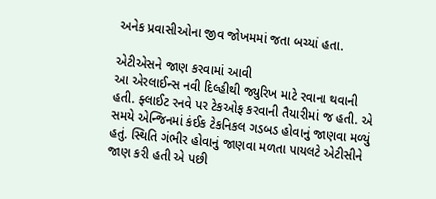અનેક પ્રવાસીઓના જીવ જોખમમાં જતા બચ્યાં હતા.

એટીએસને જાણ કરવામાં આવી
આ એરલાઈન્સ નવી દિલ્હીથી જ્યુરિખ માટે રવાના થવાની હતી. ફ્લાઈટ રનવે પર ટેકઓફ કરવાની તૈયારીમાં જ હતી. એ સમયે એન્જિનમાં કંઈક ટેકનિકલ ગડબડ હોવાનું જાણવા મળ્યું હતું. સ્થિતિ ગંભીર હોવાનું જાણવા મળતા પાયલટે એટીસીને જાણ કરી હતી એ પછી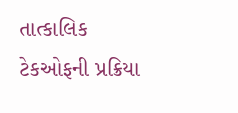તાત્કાલિક ટેકઓફની પ્રક્રિયા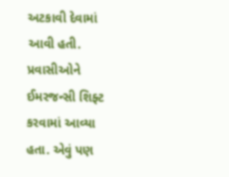અટકાવી દેવામાં આવી હતી. પ્રવાસીઓને ઈમરજન્સી શિફ્ટ કરવામાં આવ્યા હતા. એવું પણ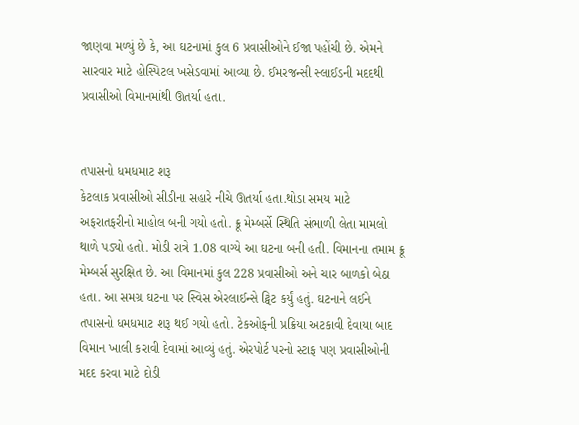જાણવા મળ્યું છે કે, આ ઘટનામાં કુલ 6 પ્રવાસીઓને ઈજા પહોંચી છે. એમને સારવાર માટે હોસ્પિટલ ખસેડવામાં આવ્યા છે. ઈમરજન્સી સ્લાઈડની મદદથી પ્રવાસીઓ વિમાનમાંથી ઊતર્યા હતા.


તપાસનો ધમધમાટ શરૂ
કેટલાક પ્રવાસીઓ સીડીના સહારે નીચે ઊતર્યા હતા.થોડા સમય માટે અફરાતફરીનો માહોલ બની ગયો હતો. ક્રૂ મેમ્બર્સે સ્થિતિ સંભાળી લેતા મામલો થાળે પડ્યો હતો. મોડી રાત્રે 1.08 વાગ્યે આ ઘટના બની હતી. વિમાનના તમામ ક્રૂ મેમ્બર્સ સુરક્ષિત છે. આ વિમાનમાં કુલ 228 પ્રવાસીઓ અને ચાર બાળકો બેઠા હતા. આ સમગ્ર ઘટના પર સ્વિસ એરલાઈન્સે ટ્વિટ કર્યું હતું. ઘટનાને લઈને તપાસનો ધમધમાટ શરૂ થઈ ગયો હતો. ટેકઓફની પ્રક્રિયા અટકાવી દેવાયા બાદ વિમાન ખાલી કરાવી દેવામાં આવ્યું હતું. એરપોર્ટ પરનો સ્ટાફ પણ પ્રવાસીઓની મદદ કરવા માટે દોડી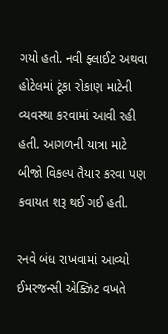ગયો હતો. નવી ફ્લાઈટ અથવા હોટેલમાં ટૂંકા રોકાણ માટેની વ્યવસ્થા કરવામાં આવી રહી હતી. આગળની યાત્રા માટે બીજો વિકલ્પ તૈયાર કરવા પણ કવાયત શરૂ થઈ ગઈ હતી.

રનવે બંધ રાખવામાં આવ્યો
ઈમરજન્સી એક્ઝિટ વખતે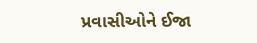પ્રવાસીઓને ઈજા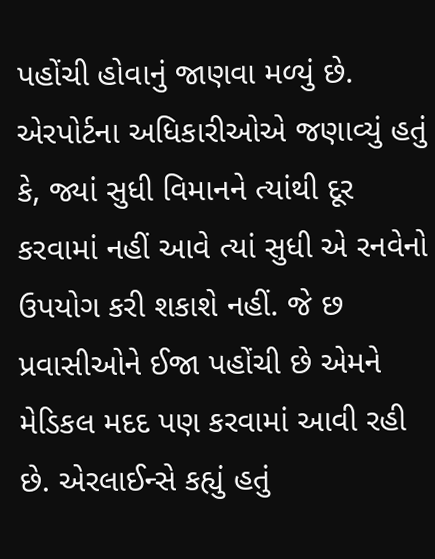પહોંચી હોવાનું જાણવા મળ્યું છે. એરપોર્ટના અધિકારીઓએ જણાવ્યું હતું કે, જ્યાં સુધી વિમાનને ત્યાંથી દૂર કરવામાં નહીં આવે ત્યાં સુધી એ રનવેનો ઉપયોગ કરી શકાશે નહીં. જે છ પ્રવાસીઓને ઈજા પહોંચી છે એમને મેડિકલ મદદ પણ કરવામાં આવી રહી છે. એરલાઈન્સે કહ્યું હતું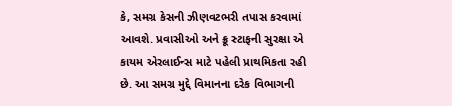કે, સમગ્ર કેસની ઝીણવટભરી તપાસ કરવામાં આવશે. પ્રવાસીઓ અને ક્રૂ સ્ટાફની સુરક્ષા એ કાયમ એરલાઈન્સ માટે પહેલી પ્રાથમિકતા રહી છે. આ સમગ્ર મુદ્દે વિમાનના દરેક વિભાગની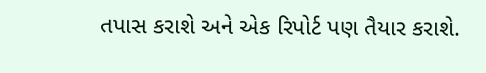તપાસ કરાશે અને એક રિપોર્ટ પણ તૈયાર કરાશે.